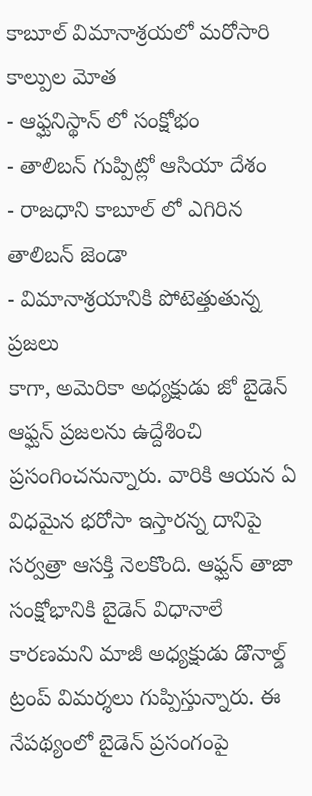కాబూల్ విమానాశ్రయలో మరోసారి కాల్పుల మోత
- ఆఫ్ఘనిస్థాన్ లో సంక్షోభం
- తాలిబన్ గుప్పిట్లో ఆసియా దేశం
- రాజధాని కాబూల్ లో ఎగిరిన తాలిబన్ జెండా
- విమానాశ్రయానికి పోటెత్తుతున్న ప్రజలు
కాగా, అమెరికా అధ్యక్షుడు జో బైడెన్ ఆఫ్ఘన్ ప్రజలను ఉద్దేశించి ప్రసంగించనున్నారు. వారికి ఆయన ఏ విధమైన భరోసా ఇస్తారన్న దానిపై సర్వత్రా ఆసక్తి నెలకొంది. ఆఫ్ఘన్ తాజా సంక్షోభానికి బైడెన్ విధానాలే కారణమని మాజీ అధ్యక్షుడు డొనాల్డ్ ట్రంప్ విమర్శలు గుప్పిస్తున్నారు. ఈ నేపథ్యంలో బైడెన్ ప్రసంగంపై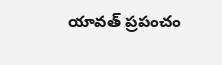యావత్ ప్రపంచం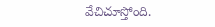వేచిచూస్తోంది.